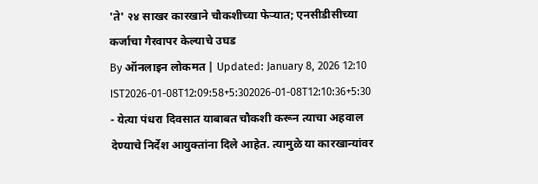'ते' २४ साखर कारखाने चौकशीच्या फेऱ्यात; एनसीडीसीच्या कर्जाचा गैरवापर केल्याचे उघड
By ऑनलाइन लोकमत | Updated: January 8, 2026 12:10 IST2026-01-08T12:09:58+5:302026-01-08T12:10:36+5:30
- येत्या पंधरा दिवसात याबाबत चौकशी करून त्याचा अहवाल देण्याचे निर्देश आयुक्तांना दिले आहेत. त्यामुळे या कारखान्यांवर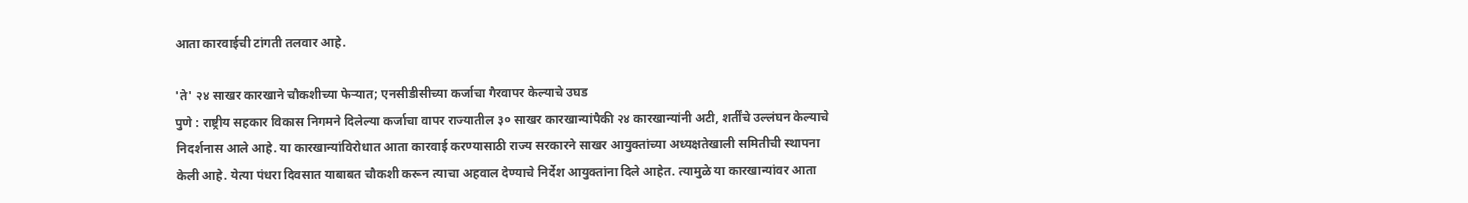आता कारवाईची टांगती तलवार आहे.

'ते' २४ साखर कारखाने चौकशीच्या फेऱ्यात; एनसीडीसीच्या कर्जाचा गैरवापर केल्याचे उघड
पुणे : राष्ट्रीय सहकार विकास निगमने दिलेल्या कर्जाचा वापर राज्यातील ३० साखर कारखान्यांपैकी २४ कारखान्यांनी अटी, शर्तींचे उल्लंघन केल्याचे निदर्शनास आले आहे. या कारखान्यांविरोधात आता कारवाई करण्यासाठी राज्य सरकारने साखर आयुक्तांच्या अध्यक्षतेखाली समितीची स्थापना केली आहे. येत्या पंधरा दिवसात याबाबत चौकशी करून त्याचा अहवाल देण्याचे निर्देश आयुक्तांना दिले आहेत. त्यामुळे या कारखान्यांवर आता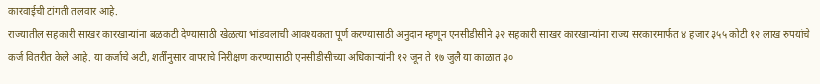कारवाईची टांगती तलवार आहे.
राज्यातील सहकारी साखर कारखान्यांना बळकटी देण्यासाठी खेळत्या भांडवलाची आवश्यकता पूर्ण करण्यासाठी अनुदान म्हणून एनसीडीसीने ३२ सहकारी साखर कारखान्यांना राज्य सरकारमार्फत ४ हजार ३५५ कोटी १२ लाख रुपयांचे कर्ज वितरीत केले आहे. या कर्जाचे अटी, शर्तींनुसार वापराचे निरीक्षण करण्यासाठी एनसीडीसीच्या अधिकाऱ्यांनी १२ जून ते १७ जुलै या काळात ३०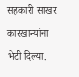सहकारी साखर कारखान्यांना भेटी दिल्या.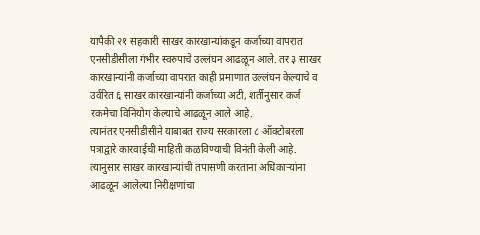यापैकी २१ सहकारी साखर कारखान्यांकडून कर्जाच्या वापरात एनसीडीसीला गंभीर स्वरुपाचे उल्लंघन आढळून आले. तर ३ साखर कारखान्यांनी कर्जाच्या वापरात काही प्रमाणात उल्लंघन केल्याचे व उर्वरित ६ साखर कारखान्यांनी कर्जाच्या अटी, शर्तीनुसार कर्ज रकमेचा विनियोग केल्याचे आढळून आले आहे.
त्यानंतर एनसीडीसीने याबाबत राज्य सरकारला ८ ऑक्टोबरला पत्राद्वारे कारवाईची माहिती कळविण्याची विनंती केली आहे. त्यानुसार साखर कारखान्यांची तपासणी करताना अधिकाऱ्यांना आढळून आलेल्या निरीक्षणांचा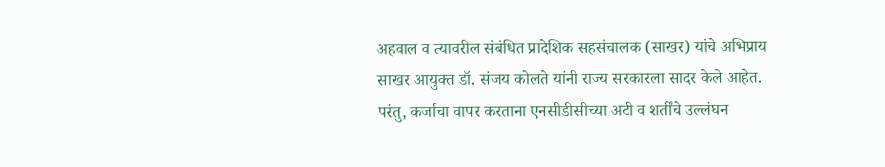अहवाल व त्यावरील संबंधित प्रादेशिक सहसंचालक (साखर) यांचे अभिप्राय साखर आयुक्त डॉ. संजय कोलते यांनी राज्य सरकारला सादर केले आहेत. परंतु, कर्जाचा वापर करताना एनसीडीसीच्या अटी व शर्तींचे उल्लंघन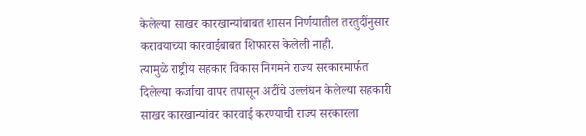केलेल्या साखर कारखान्यांबाबत शासन निर्णयातील तरतुदींनुसार करावयाच्या कारवाईबाबत शिफारस केलेली नाही.
त्यामुळे राष्ट्रीय सहकार विकास निगमने राज्य सरकारमार्फत दिलेल्या कर्जाचा वापर तपासून अटींचे उल्लंघन केलेल्या सहकारी साखर कारखान्यांवर कारवाई करण्याची राज्य सरकारला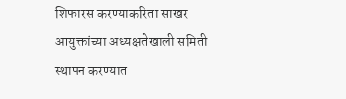शिफारस करण्याकरिता साखर आयुक्तांच्या अध्यक्षतेखाली समिती स्थापन करण्यात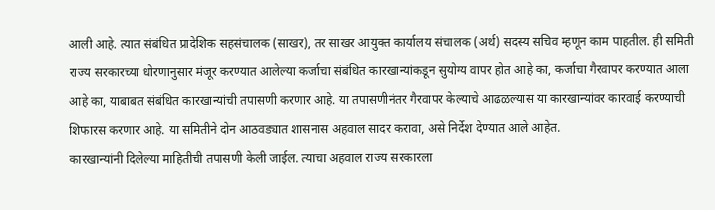आली आहे. त्यात संबंधित प्रादेशिक सहसंचालक (साखर), तर साखर आयुक्त कार्यालय संचालक (अर्थ) सदस्य सचिव म्हणून काम पाहतील. ही समिती राज्य सरकारच्या धोरणानुसार मंजूर करण्यात आलेल्या कर्जाचा संबंधित कारखान्यांकडून सुयोग्य वापर होत आहे का, कर्जाचा गैरवापर करण्यात आला आहे का, याबाबत संबंधित कारखान्यांची तपासणी करणार आहे. या तपासणीनंतर गैरवापर केल्याचे आढळल्यास या कारखान्यांवर कारवाई करण्याची शिफारस करणार आहे. या समितीने दोन आठवड्यात शासनास अहवाल सादर करावा, असे निर्देश देण्यात आले आहेत.
कारखान्यांनी दिलेल्या माहितीची तपासणी केली जाईल. त्याचा अहवाल राज्य सरकारला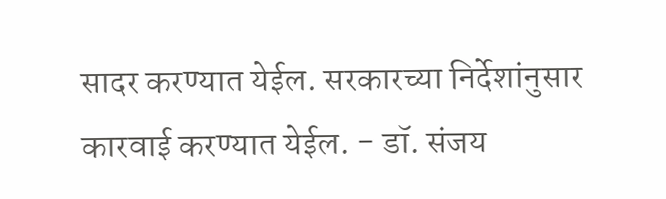सादर करण्यात येईल. सरकारच्या निर्देशांनुसार कारवाई करण्यात येईल. - डॉ. संजय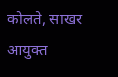कोलते, साखर आयुक्त